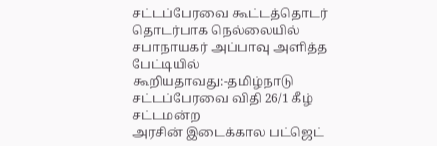சட்டப்பேரவை கூட்டத்தொடர் தொடர்பாக நெல்லையில் சபாநாயகர் அப்பாவு அளித்த பேட்டியில் கூறியதாவது:-தமிழ்நாடு சட்டப்பேரவை விதி 26/1 கீழ் சட்டமன்ற
அரசின் இடைக்கால பட்ஜெட்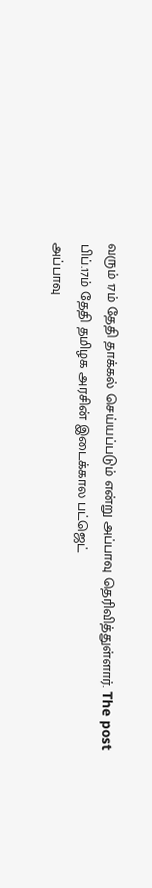வரும் 17ம் தேதி தாக்கல் செய்யப்படும் என்று அப்பாவு தெரிவித்துள்ளார். The post பிப்.17ம் தேதி தமிழக அரசின் இடைக்கால பட்ஜெட்
அப்பாவு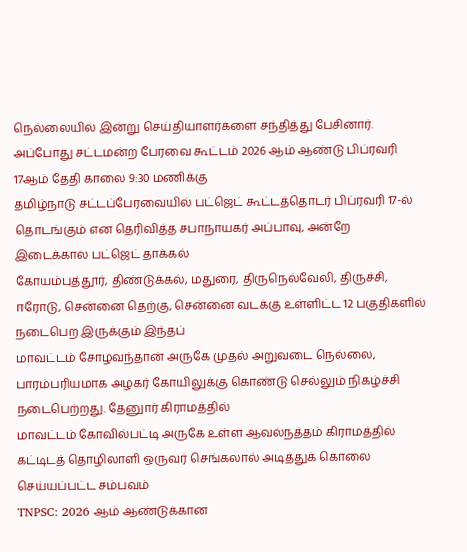நெல்லையில் இன்று செய்தியாளர்களை சந்தித்து பேசினார். அப்போது சட்டமன்ற பேரவை கூட்டம் 2026 ஆம் ஆண்டு பிப்ரவரி 17ஆம் தேதி காலை 9:30 மணிக்கு
தமிழ்நாடு சட்டப்பேரவையில் பட்ஜெட் கூட்டத்தொடர் பிப்ரவரி 17-ல் தொடங்கும் என தெரிவித்த சபாநாயகர் அப்பாவு, அன்றே இடைக்கால பட்ஜெட் தாக்கல்
கோயம்புத்தூர், திண்டுக்கல், மதுரை, திருநெல்வேலி, திருச்சி, ஈரோடு, சென்னை தெற்கு, சென்னை வடக்கு உள்ளிட்ட 12 பகுதிகளில் நடைபெற இருக்கும் இந்தப்
மாவட்டம் சோழவந்தான் அருகே முதல் அறுவடை நெல்லை, பாரம்பரியமாக அழகர் கோயிலுக்கு கொண்டு செல்லும் நிகழ்ச்சி நடைபெற்றது. தேனுார் கிராமத்தில்
மாவட்டம் கோவில்பட்டி அருகே உள்ள ஆவல்நத்தம் கிராமத்தில் கட்டிடத் தொழிலாளி ஒருவர் செங்கலால் அடித்துக் கொலை செய்யப்பட்ட சம்பவம்
TNPSC: 2026 ஆம் ஆண்டுக்கான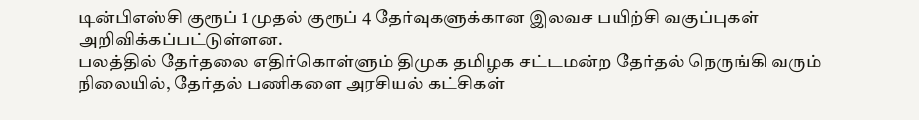டின்பிஎஸ்சி குரூப் 1 முதல் குரூப் 4 தேர்வுகளுக்கான இலவச பயிற்சி வகுப்புகள் அறிவிக்கப்பட்டுள்ளன.
பலத்தில் தேர்தலை எதிர்கொள்ளும் திமுக தமிழக சட்டமன்ற தேர்தல் நெருங்கி வரும் நிலையில், தேர்தல் பணிகளை அரசியல் கட்சிகள்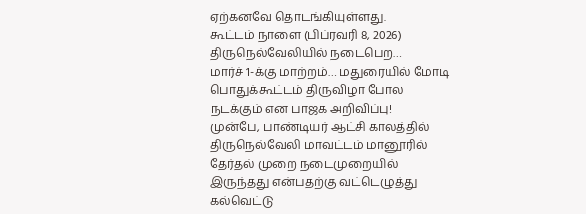ஏற்கனவே தொடங்கியுள்ளது.
கூட்டம் நாளை (பிப்ரவரி 8, 2026) திருநெல்வேலியில் நடைபெற…
மார்ச் 1-க்கு மாற்றம்… மதுரையில் மோடி பொதுக்கூட்டம் திருவிழா போல நடக்கும் என பாஜக அறிவிப்பு!
முன்பே, பாண்டியர் ஆட்சி காலத்தில் திருநெல்வேலி மாவட்டம் மானூரில் தேர்தல் முறை நடைமுறையில் இருந்தது என்பதற்கு வட்டெழுத்து கல்வெட்டு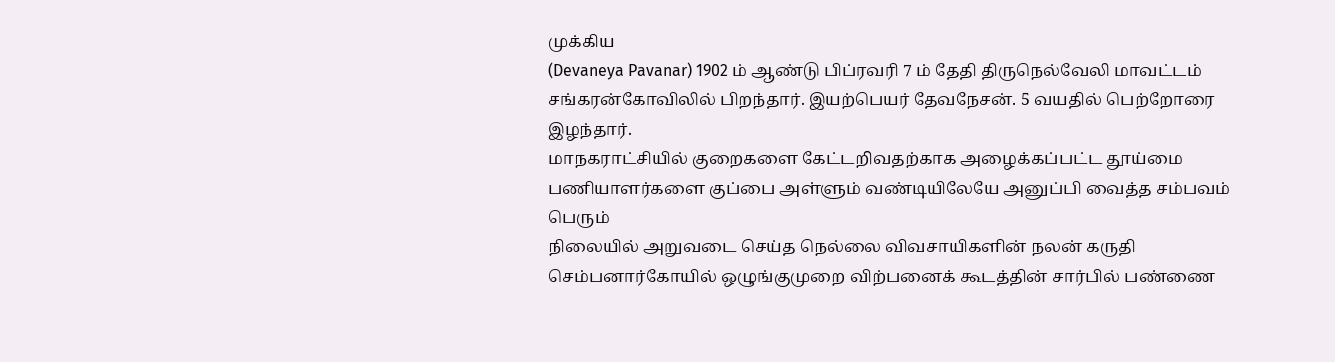முக்கிய
(Devaneya Pavanar) 1902 ம் ஆண்டு பிப்ரவரி 7 ம் தேதி திருநெல்வேலி மாவட்டம் சங்கரன்கோவிலில் பிறந்தார். இயற்பெயர் தேவநேசன். 5 வயதில் பெற்றோரை இழந்தார்.
மாநகராட்சியில் குறைகளை கேட்டறிவதற்காக அழைக்கப்பட்ட தூய்மை பணியாளர்களை குப்பை அள்ளும் வண்டியிலேயே அனுப்பி வைத்த சம்பவம் பெரும்
நிலையில் அறுவடை செய்த நெல்லை விவசாயிகளின் நலன் கருதி செம்பனார்கோயில் ஒழுங்குமுறை விற்பனைக் கூடத்தின் சார்பில் பண்ணை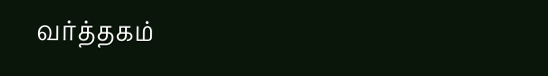வர்த்தகம்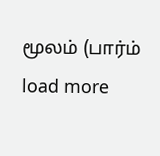மூலம் (பார்ம்
load more